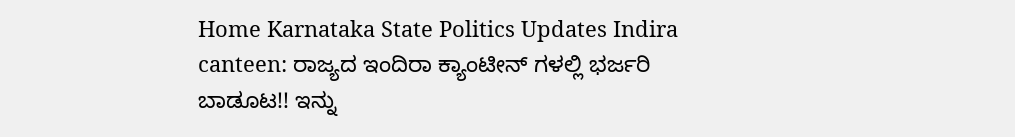Home Karnataka State Politics Updates Indira canteen: ರಾಜ್ಯದ ಇಂದಿರಾ ಕ್ಯಾಂಟೀನ್ ಗಳಲ್ಲಿ ಭರ್ಜರಿ ಬಾಡೂಟ!! ಇನ್ನು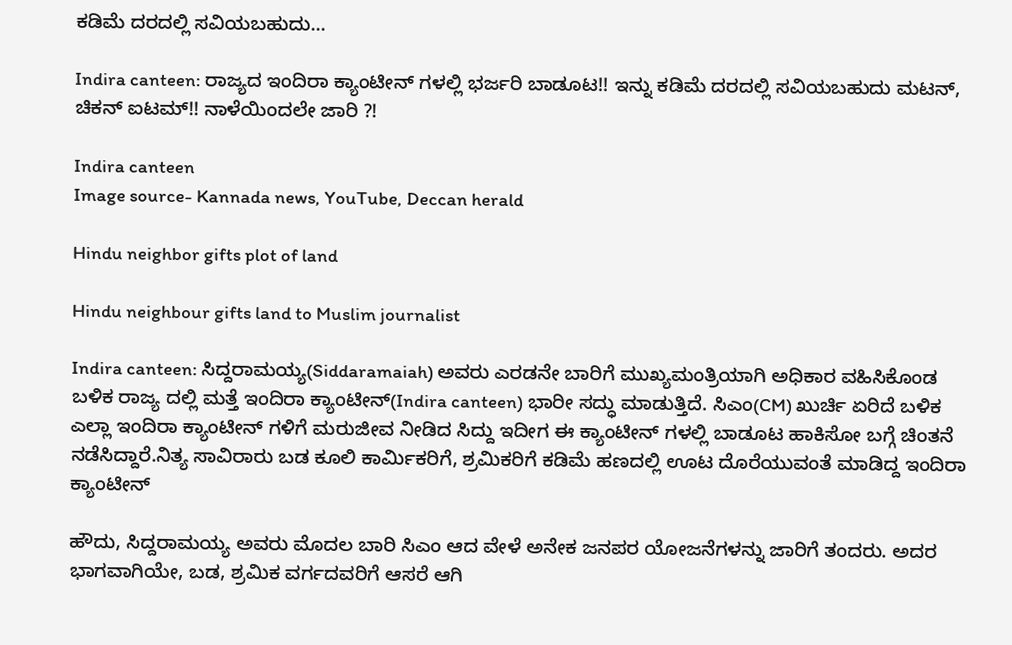ಕಡಿಮೆ ದರದಲ್ಲಿ ಸವಿಯಬಹುದು...

Indira canteen: ರಾಜ್ಯದ ಇಂದಿರಾ ಕ್ಯಾಂಟೀನ್ ಗಳಲ್ಲಿ ಭರ್ಜರಿ ಬಾಡೂಟ!! ಇನ್ನು ಕಡಿಮೆ ದರದಲ್ಲಿ ಸವಿಯಬಹುದು ಮಟನ್, ಚಿಕನ್ ಐಟಮ್!! ನಾಳೆಯಿಂದಲೇ ಜಾರಿ ?!

Indira canteen
Image source- Kannada news, YouTube, Deccan herald

Hindu neighbor gifts plot of land

Hindu neighbour gifts land to Muslim journalist

Indira canteen: ಸಿದ್ದರಾಮಯ್ಯ(Siddaramaiah) ಅವರು ಎರಡನೇ ಬಾರಿಗೆ ಮುಖ್ಯಮಂತ್ರಿಯಾಗಿ ಅಧಿಕಾರ ವಹಿಸಿಕೊಂಡ ಬಳಿಕ ರಾಜ್ಯ ದಲ್ಲಿ ಮತ್ತೆ ಇಂದಿರಾ ಕ್ಯಾಂಟೀನ್(Indira canteen) ಭಾರೀ ಸದ್ಧು ಮಾಡುತ್ತಿದೆ. ಸಿಎಂ(CM) ಖುರ್ಚಿ ಏರಿದೆ ಬಳಿಕ ಎಲ್ಲಾ ಇಂದಿರಾ ಕ್ಯಾಂಟೀನ್ ಗಳಿಗೆ ಮರುಜೀವ ನೀಡಿದ ಸಿದ್ದು ಇದೀಗ ಈ ಕ್ಯಾಂಟೀನ್ ಗಳಲ್ಲಿ ಬಾಡೂಟ ಹಾಕಿಸೋ ಬಗ್ಗೆ ಚಿಂತನೆ ನಡೆಸಿದ್ದಾರೆ.ನಿತ್ಯ ಸಾವಿರಾರು ಬಡ ಕೂಲಿ ಕಾರ್ಮಿಕರಿಗೆ, ಶ್ರಮಿಕರಿಗೆ ಕಡಿಮೆ ಹಣದಲ್ಲಿ ಊಟ ದೊರೆಯುವಂತೆ ಮಾಡಿದ್ದ ಇಂದಿರಾ ಕ್ಯಾಂಟೀನ್

ಹೌದು, ಸಿದ್ದರಾಮಯ್ಯ ಅವರು ಮೊದಲ ಬಾರಿ ಸಿಎಂ ಆದ ವೇಳೆ ಅನೇಕ ಜನಪರ ಯೋಜನೆಗಳನ್ನು ಜಾರಿಗೆ ತಂದರು. ಅದರ ಭಾಗವಾಗಿಯೇ, ಬಡ, ಶ್ರಮಿಕ‌ ವರ್ಗದವರಿಗೆ ಆಸರೆ ಆಗಿ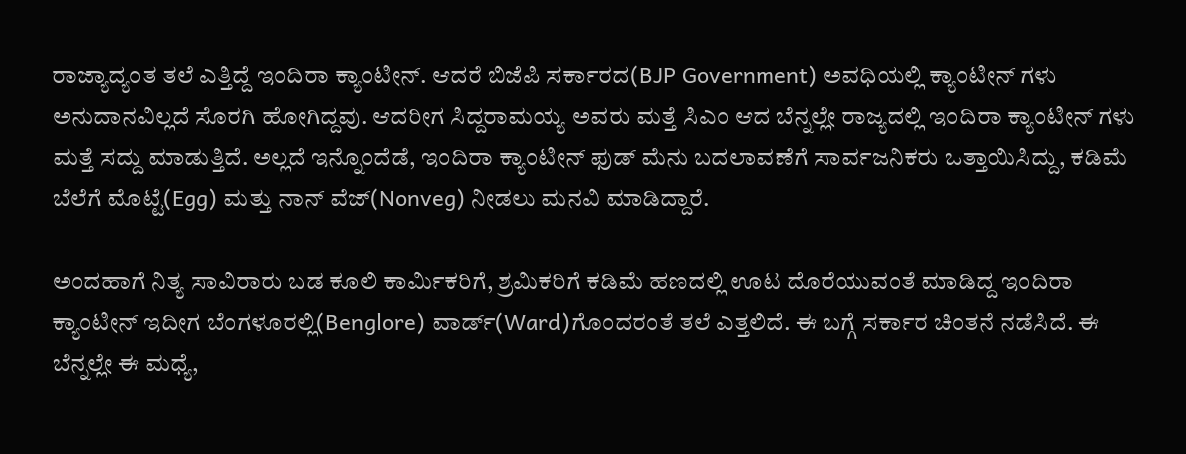ರಾಜ್ಯಾದ್ಯಂತ ತಲೆ ಎತ್ತಿದ್ದೆ ಇಂದಿರಾ ಕ್ಯಾಂಟೀನ್. ಆದರೆ ಬಿಜೆಪಿ ಸರ್ಕಾರದ(BJP Government) ಅವಧಿಯಲ್ಲಿ ಕ್ಯಾಂಟೀನ್ ಗಳು ಅನುದಾನವಿಲ್ಲದೆ ಸೊರಗಿ ಹೋಗಿದ್ದವು. ಆದರೀಗ ಸಿದ್ದರಾಮಯ್ಯ ಅವರು ಮತ್ತೆ ಸಿಎಂ ಆದ ಬೆನ್ನಲ್ಲೇ ರಾಜ್ಯದಲ್ಲಿ ಇಂದಿರಾ ಕ್ಯಾಂಟೀನ್ ಗಳು ಮತ್ತೆ ಸದ್ದು ಮಾಡುತ್ತಿದೆ. ಅಲ್ಲದೆ ಇನ್ನೊಂದೆಡೆ, ಇಂದಿರಾ ಕ್ಯಾಂಟೀನ್‌ ಫುಡ್ ಮೆನು ಬದಲಾವಣೆಗೆ ಸಾರ್ವಜನಿಕರು ಒತ್ತಾಯಿಸಿದ್ದು, ಕಡಿಮೆ ಬೆಲೆಗೆ ಮೊಟ್ಟೆ(Egg) ಮತ್ತು ನಾನ್ ವೆಜ್(Nonveg) ನೀಡಲು ಮನವಿ ಮಾಡಿದ್ದಾರೆ.

ಅಂದಹಾಗೆ ನಿತ್ಯ ಸಾವಿರಾರು ಬಡ ಕೂಲಿ ಕಾರ್ಮಿಕರಿಗೆ, ಶ್ರಮಿಕರಿಗೆ ಕಡಿಮೆ ಹಣದಲ್ಲಿ ಊಟ ದೊರೆಯುವಂತೆ ಮಾಡಿದ್ದ ಇಂದಿರಾ ಕ್ಯಾಂಟೀನ್ ಇದೀಗ ಬೆಂಗಳೂರಲ್ಲಿ(Benglore) ವಾರ್ಡ್‌(Ward)ಗೊಂದರಂತೆ ತಲೆ ಎತ್ತಲಿದೆ. ಈ ಬಗ್ಗೆ ಸರ್ಕಾರ ಚಿಂತನೆ ನಡೆಸಿದೆ. ಈ ಬೆನ್ನಲ್ಲೇ ಈ ಮಧ್ಯೆ,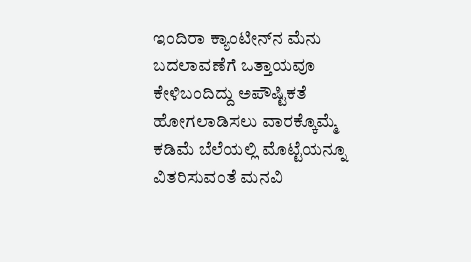ಇಂದಿರಾ ಕ್ಯಾಂಟೀನ್‌ನ ಮೆನು ಬದಲಾವಣೆಗೆ ಒತ್ತಾಯವೂ ಕೇಳಿಬಂದಿದ್ದು ಅಪೌಷ್ಟಿಕತೆ ಹೋಗಲಾಡಿಸಲು ವಾರಕ್ಕೊಮ್ಮೆ ಕಡಿಮೆ ಬೆಲೆಯಲ್ಲಿ ಮೊಟ್ಟೆಯನ್ನೂ ವಿತರಿಸುವಂತೆ ಮನವಿ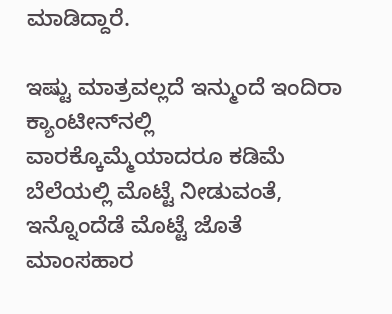ಮಾಡಿದ್ದಾರೆ.

ಇಷ್ಟು ಮಾತ್ರವಲ್ಲದೆ ಇನ್ಮುಂದೆ ಇಂದಿರಾ ಕ್ಯಾಂಟೀನ್‌ನಲ್ಲಿ ವಾರಕ್ಕೊಮ್ಮೆಯಾದರೂ ಕಡಿಮೆ ಬೆಲೆಯಲ್ಲಿ ಮೊಟ್ಟೆ ನೀಡುವಂತೆ, ಇನ್ನೊಂದೆಡೆ ಮೊಟ್ಟೆ ಜೊತೆ ಮಾಂಸಹಾರ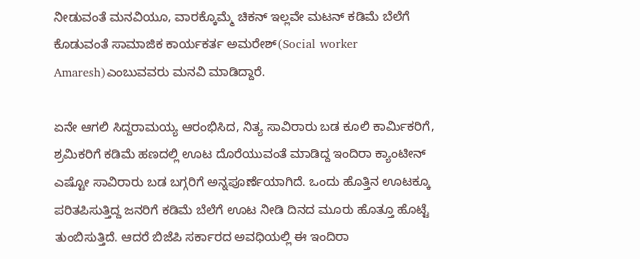ನೀಡುವಂತೆ ಮನವಿಯೂ, ವಾರಕ್ಕೊಮ್ಮೆ ಚಿಕನ್ ಇಲ್ಲವೇ ಮಟನ್ ಕಡಿಮೆ‌ ಬೆಲೆಗೆ ಕೊಡುವಂತೆ ಸಾಮಾಜಿಕ ಕಾರ್ಯಕರ್ತ ಅಮರೇಶ್(Social worker Amaresh)ಎಂಬುವವರು ಮನವಿ ಮಾಡಿದ್ದಾರೆ.

ಏನೇ ಆಗಲಿ ಸಿದ್ದರಾಮಯ್ಯ ಆರಂಭಿಸಿದ, ನಿತ್ಯ ಸಾವಿರಾರು ಬಡ ಕೂಲಿ ಕಾರ್ಮಿಕರಿಗೆ, ಶ್ರಮಿಕರಿಗೆ ಕಡಿಮೆ ಹಣದಲ್ಲಿ ಊಟ ದೊರೆಯುವಂತೆ ಮಾಡಿದ್ದ ಇಂದಿರಾ ಕ್ಯಾಂಟೀನ್ ಎಷ್ಟೋ ಸಾವಿರಾರು ಬಡ ಬಗ್ಗರಿಗೆ ಅನ್ನಪೂರ್ಣೆಯಾಗಿದೆ. ಒಂದು ಹೊತ್ತಿನ ಊಟಕ್ಕೂ ಪರಿತಪಿಸುತ್ತಿದ್ದ ಜನರಿಗೆ ಕಡಿಮೆ ಬೆಲೆಗೆ ಊಟ ನೀಡಿ ದಿನದ ಮೂರು ಹೊತ್ತೂ ಹೊಟ್ಟೆ ತುಂಬಿಸುತ್ತಿದೆ. ಆದರೆ ಬಿಜೆಪಿ ಸರ್ಕಾರದ ಅವಧಿಯಲ್ಲಿ ಈ ಇಂದಿರಾ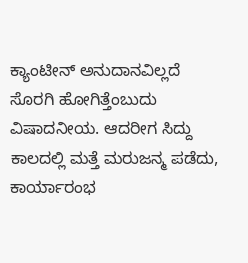ಕ್ಯಾಂಟೀನ್ ಅನುದಾನವಿಲ್ಲದೆ ಸೊರಗಿ ಹೋಗಿತ್ತೆಂಬುದು ವಿಷಾದನೀಯ. ಆದರೀಗ ಸಿದ್ದು ಕಾಲದಲ್ಲಿ ಮತ್ತೆ ಮರುಜನ್ಮ ಪಡೆದು, ಕಾರ್ಯಾರಂಭ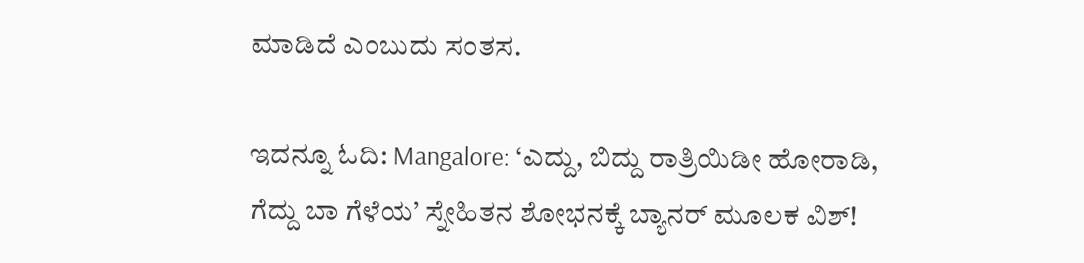ಮಾಡಿದೆ ಎಂಬುದು ಸಂತಸ.

ಇದನ್ನೂ ಓದಿ: Mangalore: ‘ಎದ್ದು, ಬಿದ್ದು ರಾತ್ರಿಯಿಡೀ ಹೋರಾಡಿ, ಗೆದ್ದು ಬಾ ಗೆಳೆಯ’ ಸ್ನೇಹಿತನ ಶೋಭನಕ್ಕೆ ಬ್ಯಾನರ್ ಮೂಲಕ ವಿಶ್!